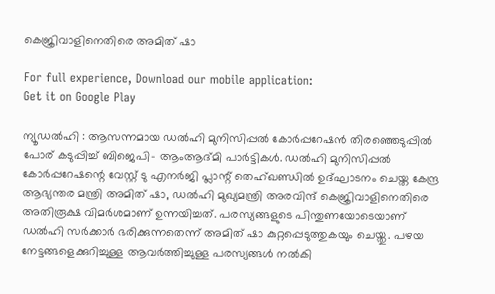കെജ്രിവാളിനെതിരെ അമിത് ഷാ

For full experience, Download our mobile application:
Get it on Google Play

ന്യൂഡല്‍ഹി : ആസന്നമായ ഡല്‍ഹി മുനിസിപ്പല്‍ കോര്‍പ്പറേഷന്‍ തിരഞ്ഞെടുപ്പില്‍ പോര് കടുപ്പിച്ച് ബിജെപി- ആംആദ്മി പാര്‍ട്ടികള്‍. ഡല്‍ഹി മുനിസിപ്പല്‍ കോര്‍പ്പറേഷന്റെ വേസ്റ്റ് ടു എനര്‍ജി പ്ലാന്റ് തെഹ്ഖണ്ഡില്‍ ഉദ്ഘാടനം ചെയ്ത കേന്ദ്ര ആഭ്യന്തര മന്ത്രി അമിത് ഷാ, ഡല്‍ഹി മുഖ്യമന്ത്രി അരവിന്ദ് കെജ്രിവാളിനെതിരെ അതിരൂക്ഷ വിമര്‍ശമാണ് ഉന്നയിച്ചത്. പരസ്യങ്ങളുടെ പിന്തുണയോടെയാണ് ഡല്‍ഹി സര്‍ക്കാര്‍ ഭരിക്കുന്നതെന്ന് അമിത് ഷാ കുറ്റപ്പെടുത്തുകയും ചെയ്തു. പഴയ നേട്ടങ്ങളെക്കുറിച്ചുള്ള ആവര്‍ത്തിച്ചുള്ള പരസ്യങ്ങള്‍ നല്‍കി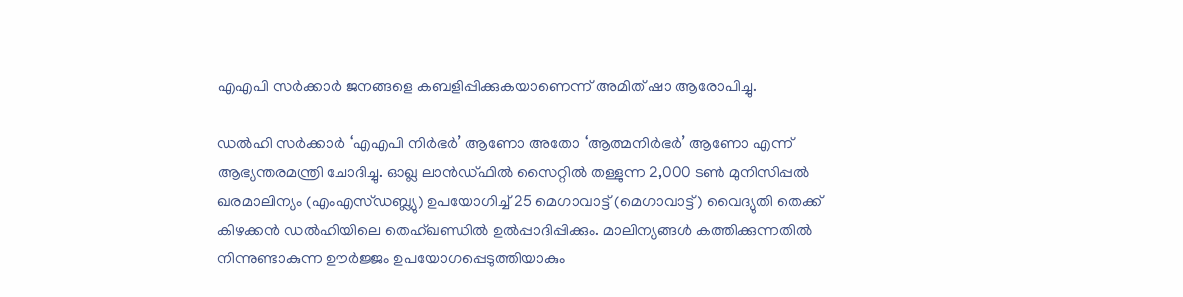എഎപി സര്‍ക്കാര്‍ ജനങ്ങളെ കബളിപ്പിക്കുകയാണെന്ന് അമിത് ഷാ ആരോപിച്ചു.

ഡല്‍ഹി സര്‍ക്കാര്‍ ‘എഎപി നിര്‍ഭര്‍’ ആണോ അതോ ‘ആത്മനിര്‍ഭര്‍’ ആണോ എന്ന് ആഭ്യന്തരമന്ത്രി ചോദിച്ചു. ഓഖ്ല ലാന്‍ഡ്ഫില്‍ സൈറ്റില്‍ തള്ളുന്ന 2,000 ടണ്‍ മുനിസിപ്പല്‍ ഖരമാലിന്യം (എംഎസ്ഡബ്ല്യു) ഉപയോഗിച്ച് 25 മെഗാവാട്ട് (മെഗാവാട്ട്) വൈദ്യുതി തെക്ക് കിഴക്കന്‍ ഡല്‍ഹിയിലെ തെഹ്ഖണ്ഡില്‍ ഉല്‍പ്പാദിപ്പിക്കും. മാലിന്യങ്ങള്‍ കത്തിക്കുന്നതില്‍ നിന്നുണ്ടാകുന്ന ഊര്‍ജ്ജം ഉപയോഗപ്പെടുത്തിയാകും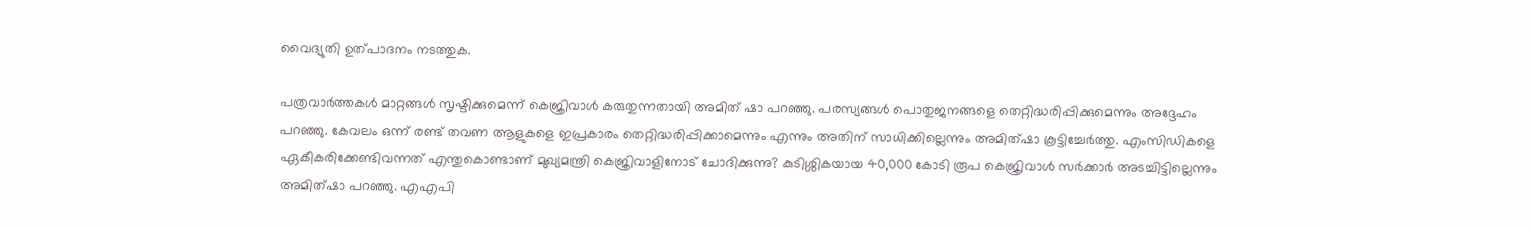വൈദ്യുതി ഉത്പാദനം നടത്തുക.

പത്രവാര്‍ത്തകള്‍ മാറ്റങ്ങള്‍ സൃഷ്ടിക്കുമെന്ന് കെജ്രിവാള്‍ കരുതുന്നതായി അമിത് ഷാ പറഞ്ഞു. പരസ്യങ്ങള്‍ പൊതുജനങ്ങളെ തെറ്റിദ്ധരിപ്പിക്കുമെന്നും അദ്ദേഹം പറഞ്ഞു. കേവലം ഒന്ന് രണ്ട് തവണ ആളുകളെ ഇപ്രകാരം തെറ്റിദ്ധരിപ്പിക്കാമെന്നും എന്നും അതിന് സാധിക്കില്ലെന്നും അമിത്ഷാ കൂട്ടിച്ചേര്‍ത്തു. എംസിഡികളെ ഏകീകരിക്കേണ്ടിവന്നത് എന്തുകൊണ്ടാണ് മുഖ്യമന്ത്രി കെജ്രിവാളിനോട് ചോദിക്കുന്നു? കുടിശ്ശികയായ 40,000 കോടി രൂപ കെജ്രിവാള്‍ സര്‍ക്കാര്‍ അടച്ചിട്ടില്ലെന്നും അമിത്ഷാ പറഞ്ഞു. എഎപി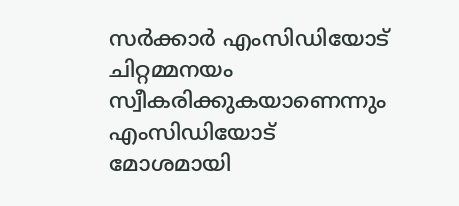സര്‍ക്കാര്‍ എംസിഡിയോട് ചിറ്റമ്മനയം സ്വീകരിക്കുകയാണെന്നും എംസിഡിയോട് മോശമായി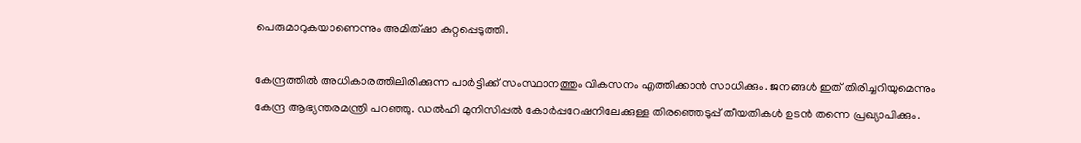പെരുമാറുകയാണെന്നും അമിത്ഷാ കുറ്റപ്പെടുത്തി.

കേന്ദ്രത്തില്‍ അധികാരത്തിലിരിക്കുന്ന പാര്‍ട്ടിക്ക് സംസ്ഥാനത്തും വികസനം എത്തിക്കാന്‍ സാധിക്കും. ജനങ്ങള്‍ ഇത് തിരിച്ചറിയുമെന്നും കേന്ദ്ര ആഭ്യന്തരമന്ത്രി പറഞ്ഞു. ഡല്‍ഹി മുനിസിപ്പല്‍ കോര്‍പ്പറേഷനിലേക്കുള്ള തിരഞ്ഞെടുപ്പ് തീയതികള്‍ ഉടന്‍ തന്നെ പ്രഖ്യാപിക്കും.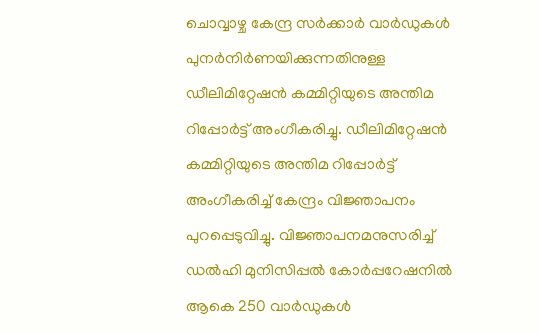ചൊവ്വാഴ്ച കേന്ദ്ര സര്‍ക്കാര്‍ വാര്‍ഡുകള്‍ പുനര്‍നിര്‍ണയിക്കുന്നതിനുള്ള ഡീലിമിറ്റേഷന്‍ കമ്മിറ്റിയുടെ അന്തിമ റിപ്പോര്‍ട്ട് അംഗീകരിച്ചു. ഡീലിമിറ്റേഷന്‍ കമ്മിറ്റിയുടെ അന്തിമ റിപ്പോര്‍ട്ട് അംഗീകരിച്ച് കേന്ദ്രം വിജ്ഞാപനം പുറപ്പെടുവിച്ചു. വിജ്ഞാപനമനുസരിച്ച് ഡല്‍ഹി മുനിസിപ്പല്‍ കോര്‍പ്പറേഷനില്‍ ആകെ 250 വാര്‍ഡുകള്‍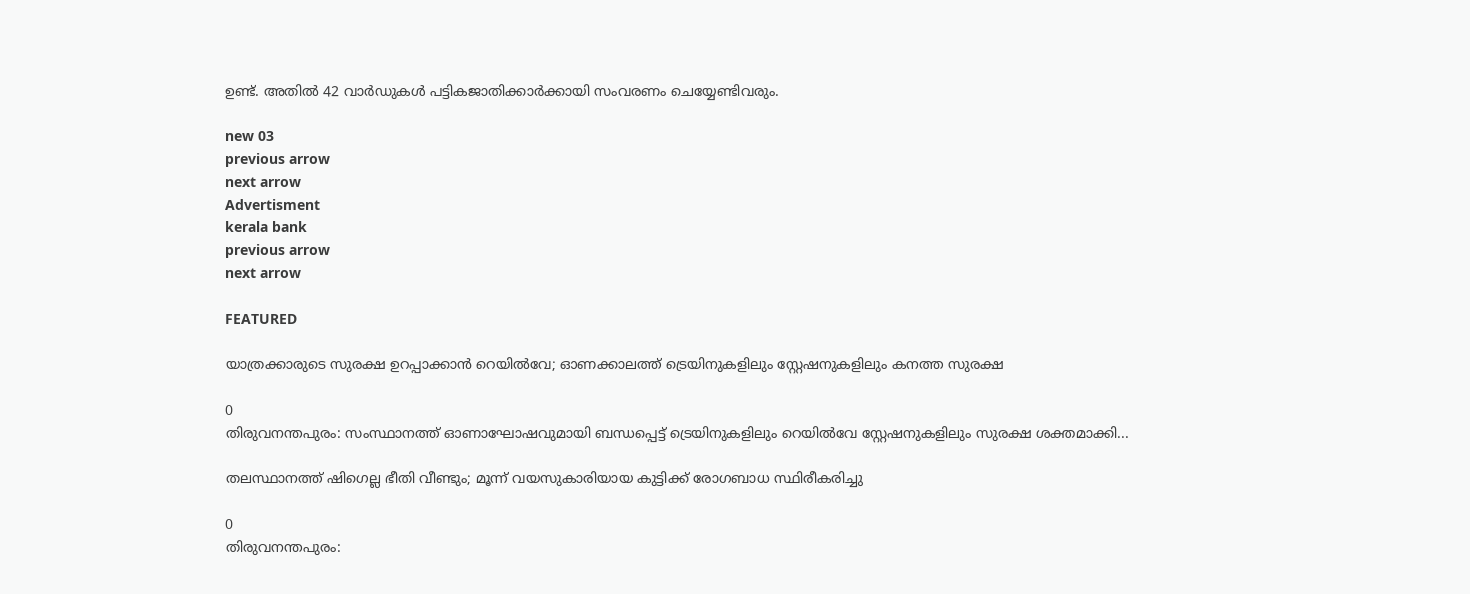ഉണ്ട്. അതില്‍ 42 വാര്‍ഡുകള്‍ പട്ടികജാതിക്കാര്‍ക്കായി സംവരണം ചെയ്യേണ്ടിവരും.

new 03
previous arrow
next arrow
Advertisment
kerala bank
previous arrow
next arrow

FEATURED

യാത്രക്കാരുടെ സുരക്ഷ ഉറപ്പാക്കാൻ റെയിൽവേ; ഓണക്കാലത്ത് ട്രെയിനുകളിലും സ്റ്റേഷനുകളിലും കനത്ത സുരക്ഷ

0
തിരുവനന്തപുരം: സംസ്ഥാനത്ത് ഓണാഘോഷവുമായി ബന്ധപ്പെട്ട് ട്രെയിനുകളിലും റെയില്‍വേ സ്റ്റേഷനുകളിലും സുരക്ഷ ശക്തമാക്കി...

തലസ്ഥാനത്ത് ഷിഗെല്ല ഭീതി വീണ്ടും; മൂന്ന് വയസുകാരിയായ കുട്ടിക്ക് രോഗബാധ സ്ഥിരീകരിച്ചു

0
തിരുവനന്തപുരം: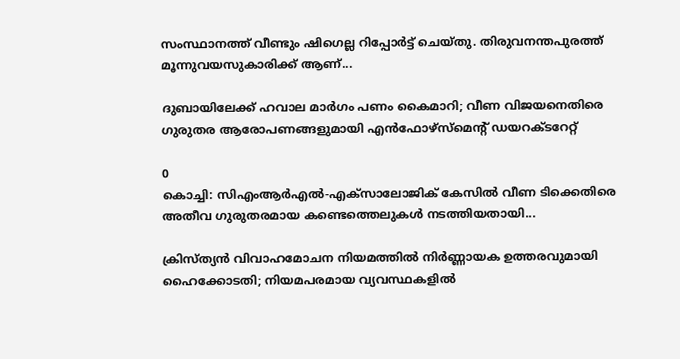സംസ്ഥാനത്ത് വീണ്ടും ഷിഗെല്ല റിപ്പോര്‍ട്ട് ചെയ്തു. തിരുവനന്തപുരത്ത് മൂന്നുവയസുകാരിക്ക് ആണ്...

ദുബായിലേക്ക് ഹവാല മാർഗം പണം കൈമാറി; വീണ വിജയനെതിരെ ഗുരുതര ആരോപണങ്ങളുമായി എൻഫോഴ്സ്മെന്റ് ഡയറക്ടറേറ്റ്

0
കൊച്ചി: സിഎംആർഎൽ-എക്സാലോജിക് കേസിൽ വീണ ടിക്കെതിരെ അതീവ ഗുരുതരമായ കണ്ടെത്തെലുകൾ നടത്തിയതായി...

ക്രിസ്ത്യൻ വിവാഹമോചന നിയമത്തിൽ നിർണ്ണായക ഉത്തരവുമായി ഹൈക്കോടതി; നിയമപരമായ വ്യവസ്ഥകളിൽ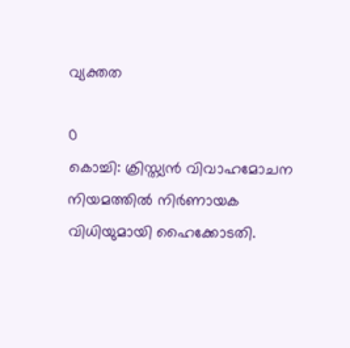വ്യക്തത

0
കൊച്ചി: ക്രിസ്ത്യന്‍ വിവാഹമോചന നിയമത്തില്‍ നിര്‍ണായക വിധിയുമായി ഹൈക്കോടതി.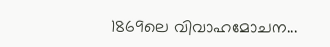1869ലെ വിവാഹമോചന...